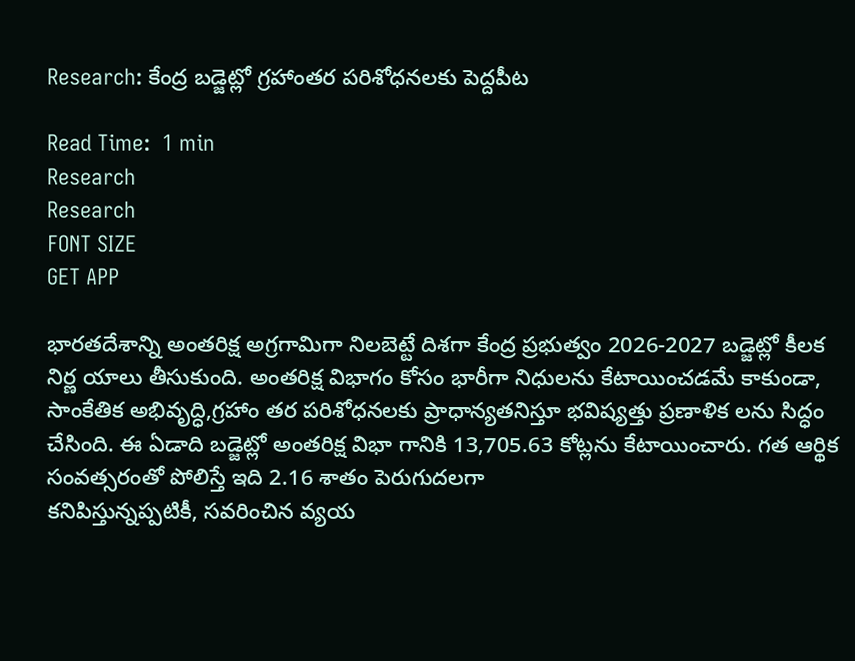Research: కేంద్ర బడ్జెట్లో గ్రహాంతర పరిశోధనలకు పెద్దపీట

Read Time:  1 min
Research
Research
FONT SIZE
GET APP

భారతదేశాన్ని అంతరిక్ష అగ్రగామిగా నిలబెట్టే దిశగా కేంద్ర ప్రభుత్వం 2026-2027 బడ్జెట్లో కీలక నిర్ణ యాలు తీసుకుంది. అంతరిక్ష విభాగం కోసం భారీగా నిధులను కేటాయించడమే కాకుండా, సాంకేతిక అభివృద్ధి,గ్రహాం తర పరిశోధనలకు ప్రాధాన్యతనిస్తూ భవిష్యత్తు ప్రణాళిక లను సిద్ధం చేసింది. ఈ ఏడాది బడ్జెట్లో అంతరిక్ష విభా గానికి 13,705.63 కోట్లను కేటాయించారు. గత ఆర్థిక సంవత్సరంతో పోలిస్తే ఇది 2.16 శాతం పెరుగుదలగా
కనిపిస్తున్నప్పటికీ, సవరించిన వ్యయ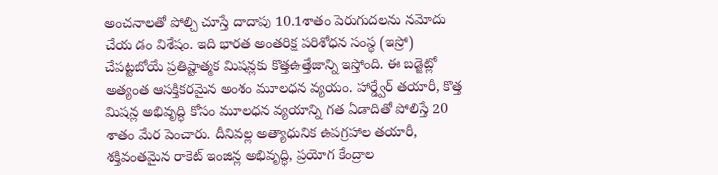అంచనాలతో పోల్చి చూస్తే దాదాపు 10.1శాతం పెరుగుదలను నమోదు చేయ డం విశేషం. ఇది భారత అంతరిక్ష పరిశోధన సంస్థ (ఇస్రో) చేపట్టబోయే ప్రతిష్టాత్మక మిషన్లకు కొత్తఉత్తేజాన్ని ఇస్తోంది. ఈ బడ్జెట్లో అత్యంత ఆసక్తికరమైన అంశం మూలధన వ్యయం. హార్డ్వేర్ తయారీ, కొత్త మిషన్ల అభివృద్ధి కోసం మూలధన వ్యయాన్ని గత ఏడాదితో పోలిస్తే 20 శాతం మేర పెంచారు. దీనివల్ల అత్యాధునిక ఉపగ్రహాల తయారీ, శక్తివంతమైన రాకెట్ ఇంజిన్ల అభివృద్ధి, ప్రయోగ కేంద్రాల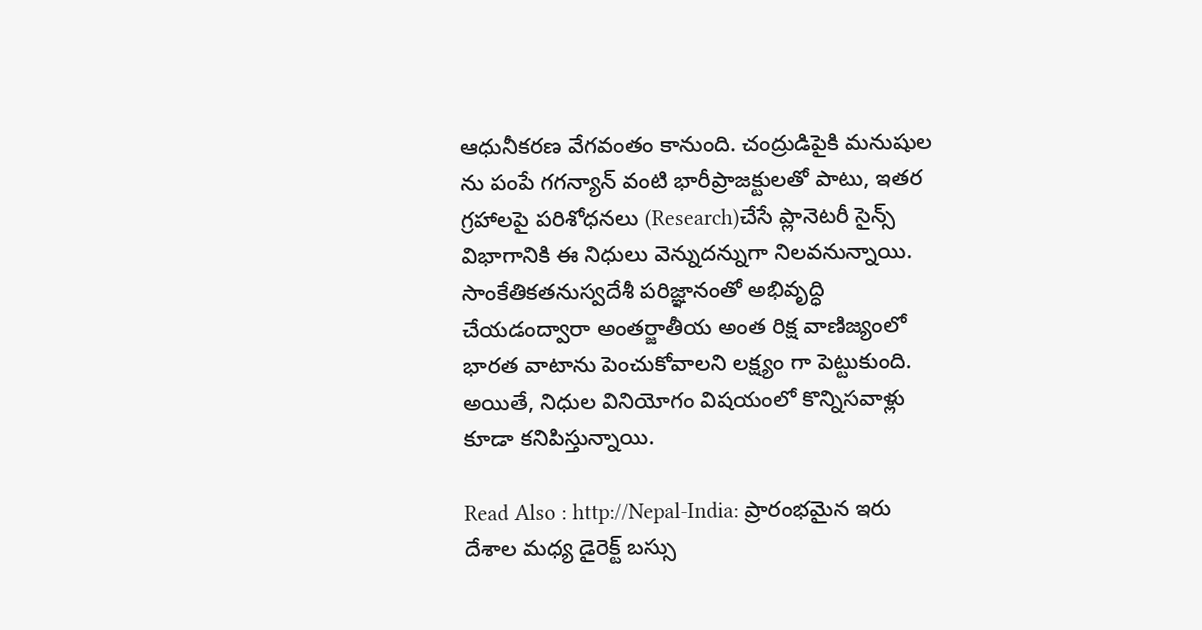ఆధునీకరణ వేగవంతం కానుంది. చంద్రుడిపైకి మనుషుల ను పంపే గగన్యాన్ వంటి భారీప్రాజక్టులతో పాటు, ఇతర గ్రహాలపై పరిశోధనలు (Research)చేసే ప్లానెటరీ సైన్స్ విభాగానికి ఈ నిధులు వెన్నుదన్నుగా నిలవనున్నాయి. సాంకేతికతనుస్వదేశీ పరిజ్ఞానంతో అభివృద్ధి చేయడంద్వారా అంతర్జాతీయ అంత రిక్ష వాణిజ్యంలో భారత వాటాను పెంచుకోవాలని లక్ష్యం గా పెట్టుకుంది. అయితే, నిధుల వినియోగం విషయంలో కొన్నిసవాళ్లు కూడా కనిపిస్తున్నాయి.

Read Also : http://Nepal-India: ప్రారంభమైన ఇరు దేశాల మధ్య డైరెక్ట్ బస్సు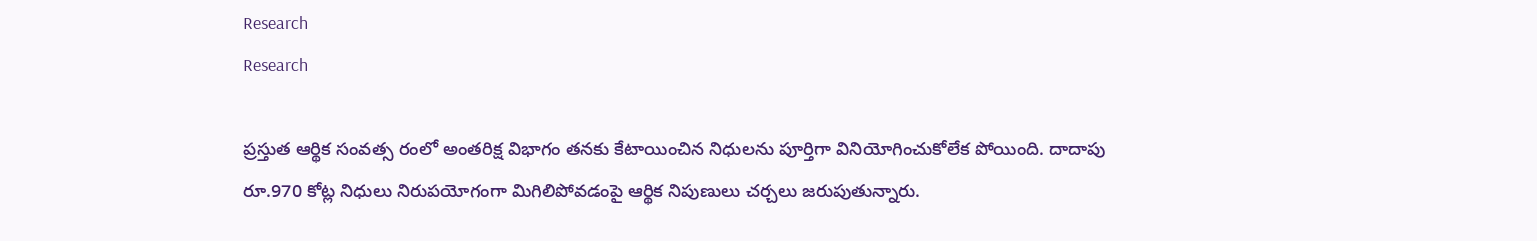Research
Research

ప్రస్తుత ఆర్థిక సంవత్స రంలో అంతరిక్ష విభాగం తనకు కేటాయించిన నిధులను పూర్తిగా వినియోగించుకోలేక పోయింది. దాదాపు రూ.970 కోట్ల నిధులు నిరుపయోగంగా మిగిలిపోవడంపై ఆర్థిక నిపుణులు చర్చలు జరుపుతున్నారు.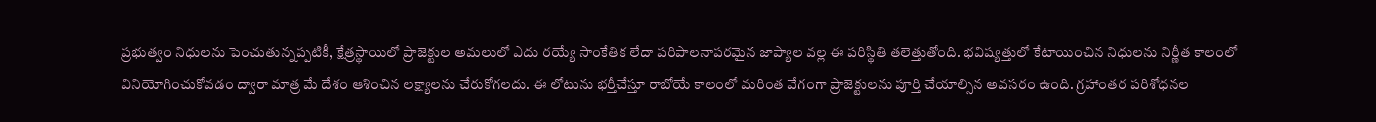ప్రభుత్వం నిధులను పెంచుతున్నప్పటికీ, క్షేత్రస్థాయిలో ప్రాజెక్టుల అమలులో ఎదు రయ్యే సాంకేతిక లేదా పరిపాలనాపరమైన జాప్యాల వల్ల ఈ పరిస్థితి తలెత్తుతోంది. భవిష్యత్తులో కేటాయించిన నిధులను నిర్ణీత కాలంలో వినియోగించుకోవడం ద్వారా మాత్ర మే దేశం ఆశించిన లక్ష్యాలను చేరుకోగలదు. ఈ లోటును భర్తీచేస్తూ రాబోయే కాలంలో మరింత వేగంగా ప్రాజెక్టులను పూర్తి చేయాల్సిన అవసరం ఉంది. గ్రహాంతర పరిశోధనల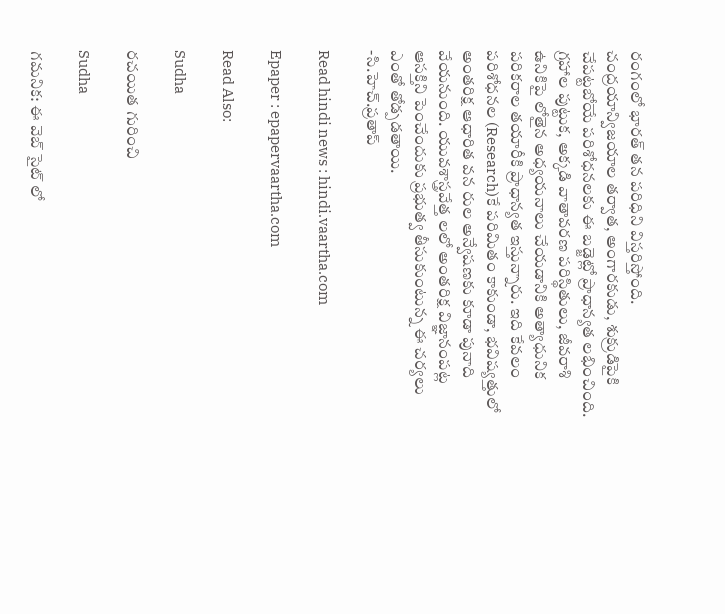రంగంలో భారత్ తన పరిధిని విస్తరిస్తోంది. చంద్రయాన్విజయాల తర్వాత, అంగారకుడు, శుక్రుడిపైకి చేపట్టబోయే పరిశోధనలకు ఈ బడ్జెట్లో ప్రాధాన్యత లభించింది. గ్రహాల పుట్టుక, అక్కడి వాతావరణ పరిస్థితులు, జీవరాశి ఉనికిపై లోతైన అధ్యయనాలు చేయడానికి అత్యాధునిక పరికరాల తయారీకి ప్రాధాన్యత ఇస్తున్నారు. ఇది కేవలం పరిశోధనల (Research)కే పరిమితం కాకుండా, భవిష్యత్తులో అంతరిక్ష ఆధారిత వన రుల అన్వేషణకు కూడా పునాది వేయనుంది. యువశాస్త్రవేత్త లలో అంతరిక్ష విజ్ఞానంపట్ల ఆసక్తిని పెంచేందుకు ప్రభుత్వ తీసుకుంటున్న ఈ చర్యలు ఎంతో తోడ్పడతాయి.
-సి.హెచ్.ప్రతాప్

Read hindi news : hindi.vaartha.com

Epaper : epapervaartha.com

Read Also:

Sudha

రచయిత గురించి

Sudha

గమనిక: ఈ వెబ్ సైట్ లో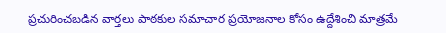ప్రచురించబడిన వార్తలు పాఠకుల సమాచార ప్రయోజనాల కోసం ఉద్దేశించి మాత్రమే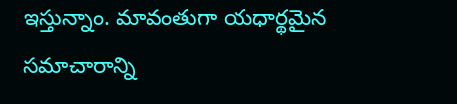ఇస్తున్నాం. మావంతుగా యధార్థమైన సమాచారాన్ని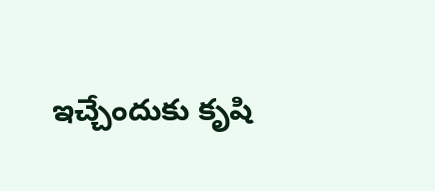ఇచ్చేందుకు కృషి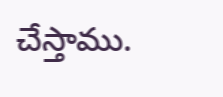చేస్తాము.